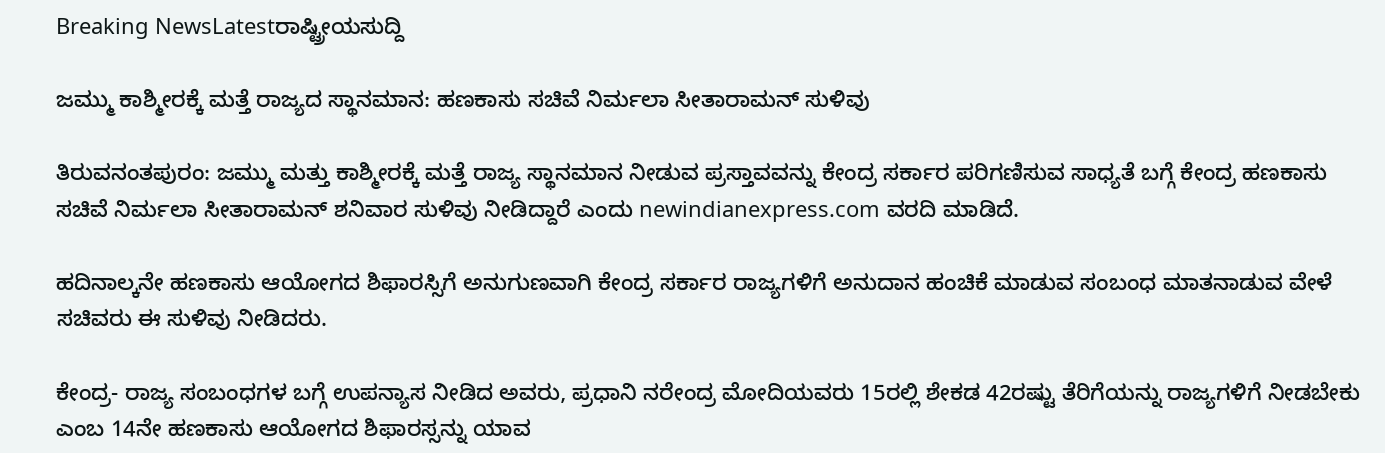Breaking NewsLatestರಾಷ್ಟ್ರೀಯಸುದ್ದಿ

ಜಮ್ಮು ಕಾಶ್ಮೀರಕ್ಕೆ ಮತ್ತೆ ರಾಜ್ಯದ ಸ್ಥಾನಮಾನ: ಹಣಕಾಸು ಸಚಿವೆ ನಿರ್ಮಲಾ ಸೀತಾರಾಮನ್ ಸುಳಿವು

ತಿರುವನಂತಪುರಂ: ಜಮ್ಮು ಮತ್ತು ಕಾಶ್ಮೀರಕ್ಕೆ ಮತ್ತೆ ರಾಜ್ಯ ಸ್ಥಾನಮಾನ ನೀಡುವ ಪ್ರಸ್ತಾವವನ್ನು ಕೇಂದ್ರ ಸರ್ಕಾರ ಪರಿಗಣಿಸುವ ಸಾಧ್ಯತೆ ಬಗ್ಗೆ ಕೇಂದ್ರ ಹಣಕಾಸು ಸಚಿವೆ ನಿರ್ಮಲಾ ಸೀತಾರಾಮನ್ ಶನಿವಾರ ಸುಳಿವು ನೀಡಿದ್ದಾರೆ ಎಂದು newindianexpress.com ವರದಿ ಮಾಡಿದೆ.

ಹದಿನಾಲ್ಕನೇ ಹಣಕಾಸು ಆಯೋಗದ ಶಿಫಾರಸ್ಸಿಗೆ ಅನುಗುಣವಾಗಿ ಕೇಂದ್ರ ಸರ್ಕಾರ ರಾಜ್ಯಗಳಿಗೆ ಅನುದಾನ ಹಂಚಿಕೆ ಮಾಡುವ ಸಂಬಂಧ ಮಾತನಾಡುವ ವೇಳೆ ಸಚಿವರು ಈ ಸುಳಿವು ನೀಡಿದರು.

ಕೇಂದ್ರ- ರಾಜ್ಯ ಸಂಬಂಧಗಳ ಬಗ್ಗೆ ಉಪನ್ಯಾಸ ನೀಡಿದ ಅವರು, ಪ್ರಧಾನಿ ನರೇಂದ್ರ ಮೋದಿಯವರು 15ರಲ್ಲಿ ಶೇಕಡ 42ರಷ್ಟು ತೆರಿಗೆಯನ್ನು ರಾಜ್ಯಗಳಿಗೆ ನೀಡಬೇಕು ಎಂಬ 14ನೇ ಹಣಕಾಸು ಆಯೋಗದ ಶಿಫಾರಸ್ಸನ್ನು ಯಾವ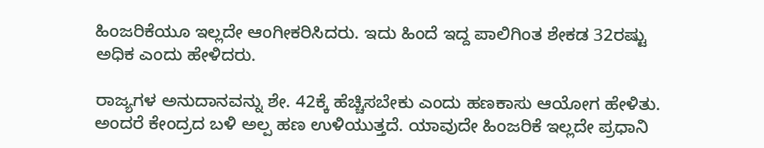ಹಿಂಜರಿಕೆಯೂ ಇಲ್ಲದೇ ಆಂಗೀಕರಿಸಿದರು. ಇದು ಹಿಂದೆ ಇದ್ದ ಪಾಲಿಗಿಂತ ಶೇಕಡ 32ರಷ್ಟು ಅಧಿಕ ಎಂದು ಹೇಳಿದರು.

ರಾಜ್ಯಗಳ ಅನುದಾನವನ್ನು ಶೇ. 42ಕ್ಕೆ ಹೆಚ್ಚಿಸಬೇಕು ಎಂದು ಹಣಕಾಸು ಆಯೋಗ ಹೇಳಿತು. ಅಂದರೆ ಕೇಂದ್ರದ ಬಳಿ ಅಲ್ಪ ಹಣ ಉಳಿಯುತ್ತದೆ. ಯಾವುದೇ ಹಿಂಜರಿಕೆ ಇಲ್ಲದೇ ಪ್ರಧಾನಿ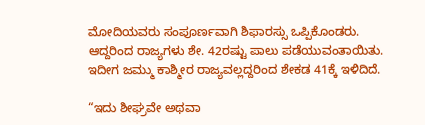ಮೋದಿಯವರು ಸಂಪೂರ್ಣವಾಗಿ ಶಿಫಾರಸ್ಸು ಒಪ್ಪಿಕೊಂಡರು. ಆದ್ದರಿಂದ ರಾಜ್ಯಗಳು ಶೇ. 42ರಷ್ಟು ಪಾಲು ಪಡೆಯುವಂತಾಯಿತು. ಇದೀಗ ಜಮ್ಮು ಕಾಶ್ಮೀರ ರಾಜ್ಯವಲ್ಲದ್ದರಿಂದ ಶೇಕಡ 41ಕ್ಕೆ ಇಳಿದಿದೆ.

“ಇದು ಶೀಘ್ರವೇ ಅಥವಾ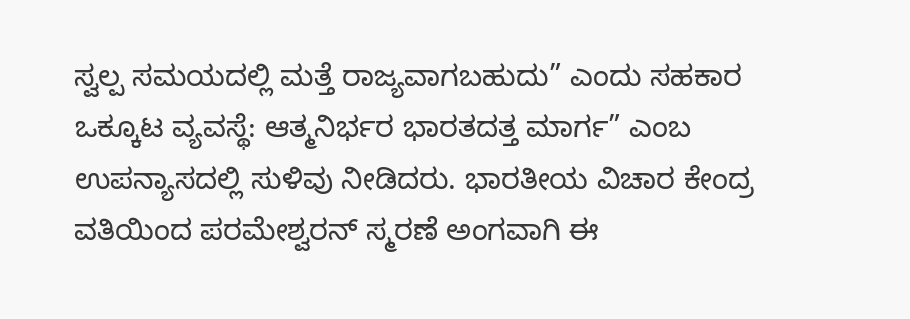ಸ್ವಲ್ಪ ಸಮಯದಲ್ಲಿ ಮತ್ತೆ ರಾಜ್ಯವಾಗಬಹುದು” ಎಂದು ಸಹಕಾರ ಒಕ್ಕೂಟ ವ್ಯವಸ್ಥೆ: ಆತ್ಮನಿರ್ಭರ ಭಾರತದತ್ತ ಮಾರ್ಗ” ಎಂಬ ಉಪನ್ಯಾಸದಲ್ಲಿ ಸುಳಿವು ನೀಡಿದರು. ಭಾರತೀಯ ವಿಚಾರ ಕೇಂದ್ರ ವತಿಯಿಂದ ಪರಮೇಶ್ವರನ್ ಸ್ಮರಣೆ ಅಂಗವಾಗಿ ಈ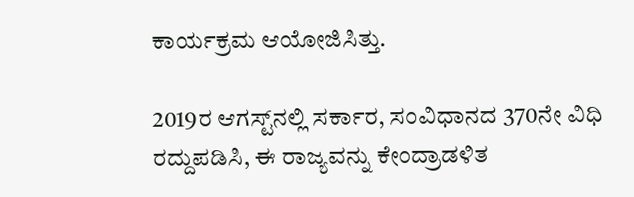ಕಾರ್ಯಕ್ರಮ ಆಯೋಜಿಸಿತ್ತು.

2019ರ ಆಗಸ್ಟ್‌ನಲ್ಲಿ ಸರ್ಕಾರ, ಸಂವಿಧಾನದ 370ನೇ ವಿಧಿ ರದ್ದುಪಡಿಸಿ, ಈ ರಾಜ್ಯವನ್ನು ಕೇಂದ್ರಾಡಳಿತ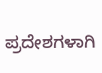ಪ್ರದೇಶಗಳಾಗಿ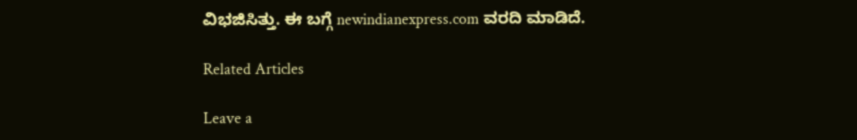ವಿಭಜಿಸಿತ್ತು. ಈ ಬಗ್ಗೆ newindianexpress.com ವರದಿ ಮಾಡಿದೆ.

Related Articles

Leave a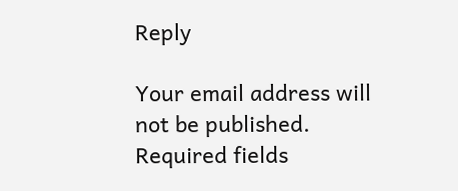Reply

Your email address will not be published. Required fields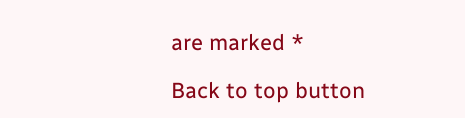are marked *

Back to top button